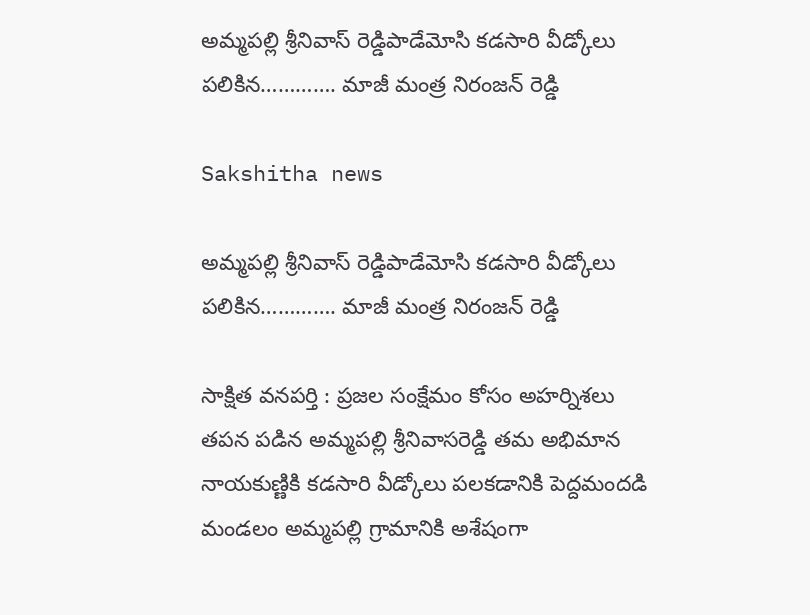అమ్మపల్లి శ్రీనివాస్ రెడ్డిపాడేమోసి కడసారి వీడ్కోలు పలికిన…………. మాజీ మంత్ర నిరంజన్ రెడ్డి

Sakshitha news

అమ్మపల్లి శ్రీనివాస్ రెడ్డిపాడేమోసి కడసారి వీడ్కోలు పలికిన…………. మాజీ మంత్ర నిరంజన్ రెడ్డి

సాక్షిత వనపర్తి : ప్రజల సంక్షేమం కోసం అహర్నిశలు తపన పడిన అమ్మపల్లి శ్రీనివాసరెడ్డి తమ అభిమాన నాయకుణ్ణికి కడసారి వీడ్కోలు పలకడానికి పెద్దమందడి మండలం అమ్మపల్లి గ్రామానికి అశేషంగా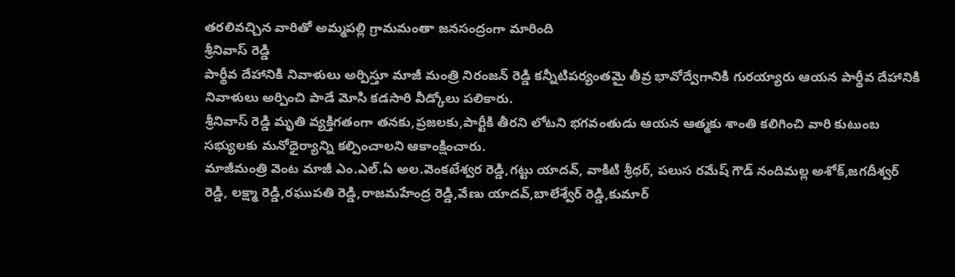తరలివచ్చిన వారితో అమ్మపల్లి గ్రామమంతా జనసంద్రంగా మారింది
శ్రీనివాస్ రెడ్డి
పార్థీవ దేహానికి నివాళులు అర్పిస్తూ మాజీ మంత్రి నిరంజన్ రెడ్డి కన్నీటిపర్యంతమై తీవ్ర భావోద్వేగానికి గురయ్యారు ఆయన పార్థీవ దేహానికి నివాళులు అర్పించి పాడే మోసి కడసారి వీడ్కోలు పలికారు.
శ్రీనివాస్ రెడ్డి మృతి వ్యక్తిగతంగా తనకు,ప్రజలకు,పార్టీకి తీరని లోటని భగవంతుడు ఆయన ఆత్మకు శాంతి కలిగించి వారి కుటుంబ సభ్యులకు మనోధైర్యాన్ని కల్పించాలని ఆకాంక్షించారు.
మాజీమంత్రి వెంట మాజీ ఎం.ఎల్.ఏ అల.వెంకటేశ్వర రెడ్డి,గట్టు యాదవ్, వాకిటి శ్రీధర్, పలుస రమేష్ గౌడ్ నందిమల్ల అశోక్,జగదీశ్వర్ రెడ్డి, లక్ష్మా రెడ్డి,రఘుపతి రెడ్డి,రాజమహేంద్ర రెడ్డి,వేణు యాదవ్,బాలేశ్వేర్ రెడ్డి,కుమార్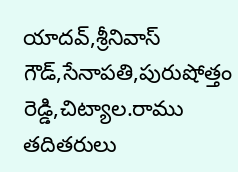యాదవ్,శ్రీనివాస్ గౌడ్,సేనాపతి,పురుషోత్తం రెడ్డి,చిట్యాల.రాము తదితరులు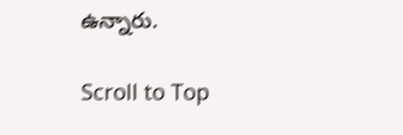ఉన్నారు.

Scroll to Top